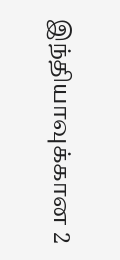இந்தியாவுக்கான 2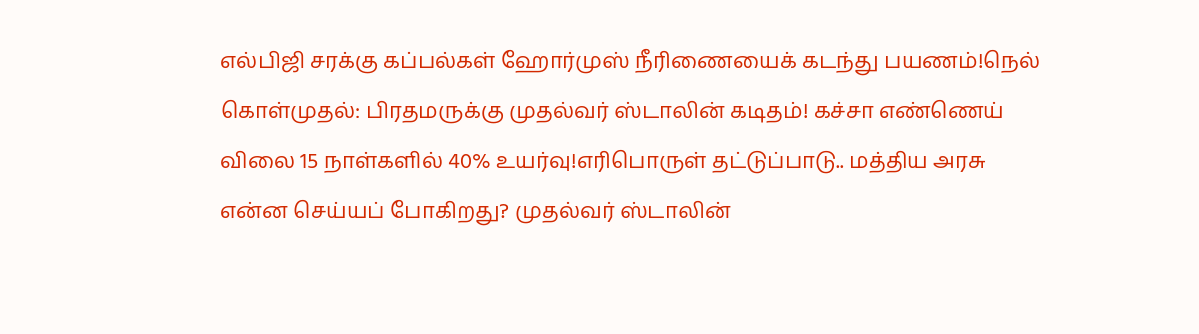எல்பிஜி சரக்கு கப்பல்கள் ஹோர்முஸ் நீரிணையைக் கடந்து பயணம்!நெல் கொள்முதல்: பிரதமருக்கு முதல்வர் ஸ்டாலின் கடிதம்! கச்சா எண்ணெய் விலை 15 நாள்களில் 40% உயர்வு!எரிபொருள் தட்டுப்பாடு.. மத்திய அரசு என்ன செய்யப் போகிறது? முதல்வர் ஸ்டாலின்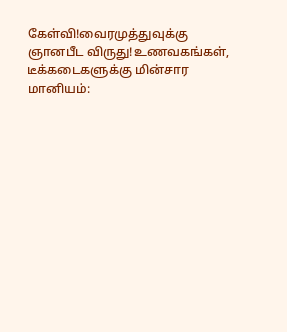கேள்வி!வைரமுத்துவுக்கு ஞானபீட விருது!உணவகங்கள், டீக்கடைகளுக்கு மின்சார மானியம்: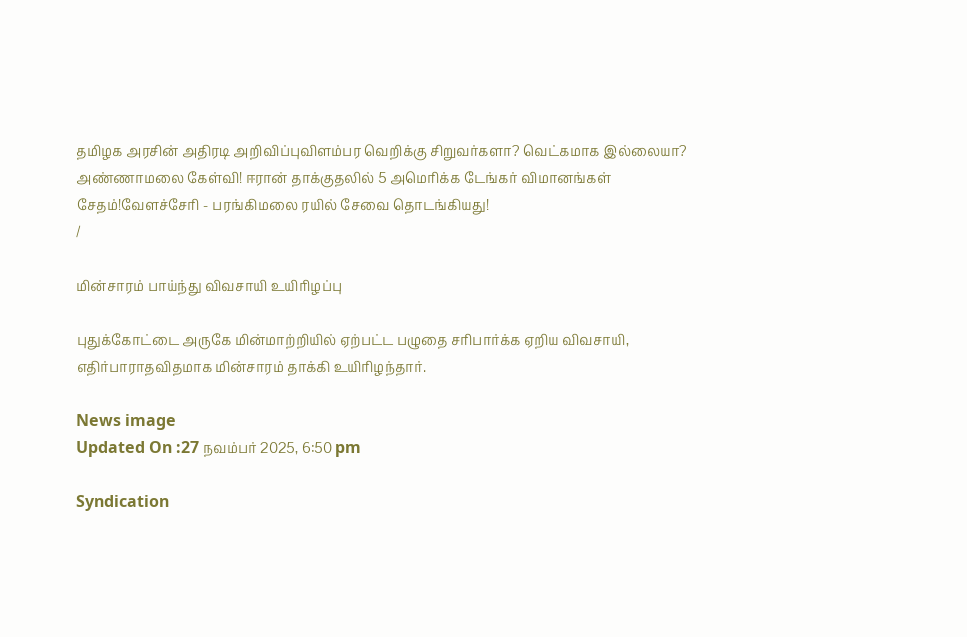தமிழக அரசின் அதிரடி அறிவிப்புவிளம்பர வெறிக்கு சிறுவர்களா? வெட்கமாக இல்லையா? அண்ணாமலை கேள்வி! ஈரான் தாக்குதலில் 5 அமெரிக்க டேங்கர் விமானங்கள் சேதம்!வேளச்சேரி - பரங்கிமலை ரயில் சேவை தொடங்கியது!
/

மின்சாரம் பாய்ந்து விவசாயி உயிரிழப்பு

புதுக்கோட்டை அருகே மின்மாற்றியில் ஏற்பட்ட பழுதை சரிபார்க்க ஏறிய விவசாயி, எதிர்பாராதவிதமாக மின்சாரம் தாக்கி உயிரிழந்தார்.

News image
Updated On :27 நவம்பர் 2025, 6:50 pm

Syndication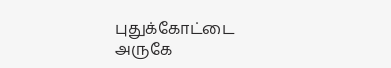புதுக்கோட்டை அருகே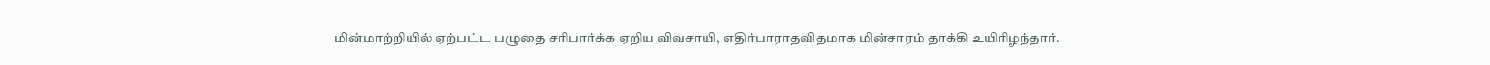மின்மாற்றியில் ஏற்பட்ட பழுதை சரிபார்க்க ஏறிய விவசாயி, எதிர்பாராதவிதமாக மின்சாரம் தாக்கி உயிரிழந்தார்.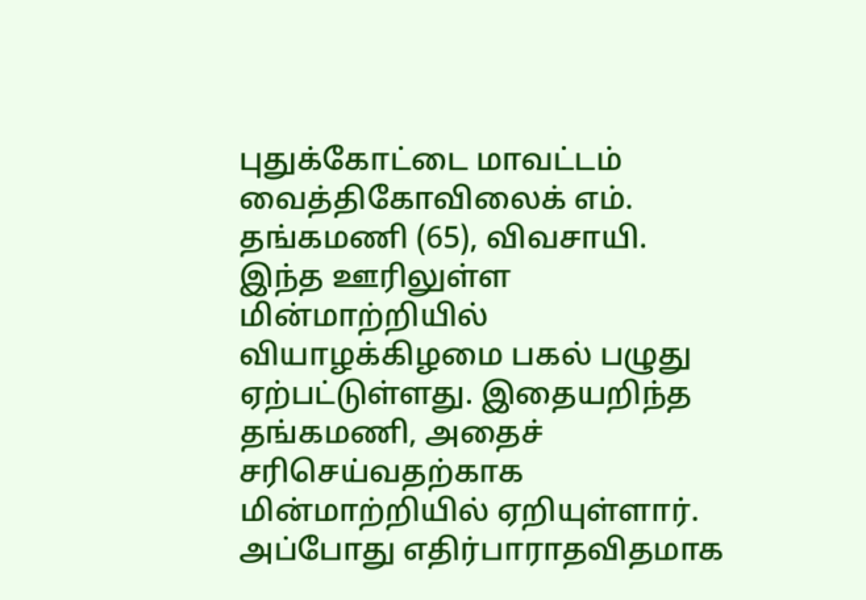புதுக்கோட்டை மாவட்டம் வைத்திகோவிலைக் எம். தங்கமணி (65), விவசாயி. இந்த ஊரிலுள்ள மின்மாற்றியில் வியாழக்கிழமை பகல் பழுது ஏற்பட்டுள்ளது. இதையறிந்த தங்கமணி, அதைச் சரிசெய்வதற்காக மின்மாற்றியில் ஏறியுள்ளார். அப்போது எதிர்பாராதவிதமாக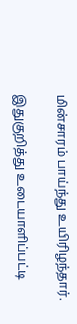மின்சாரம் பாய்ந்து உயிரிழந்தார்.

இதுகுறித்து உடையாளிப்பட்டி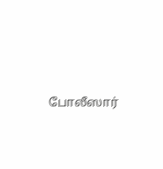போலீஸார்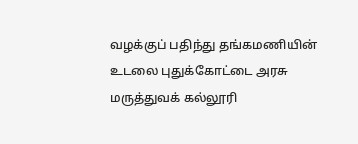வழக்குப் பதிந்து தங்கமணியின் உடலை புதுக்கோட்டை அரசு மருத்துவக் கல்லூரி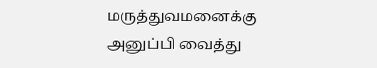மருத்துவமனைக்கு அனுப்பி வைத்து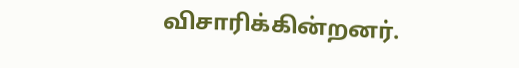விசாரிக்கின்றனர்.